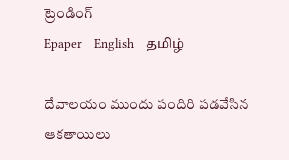ట్రెండింగ్
Epaper    English    தமிழ்

దేవాలయం ముందు పందిరి పడవేసిన ఆకతాయిలు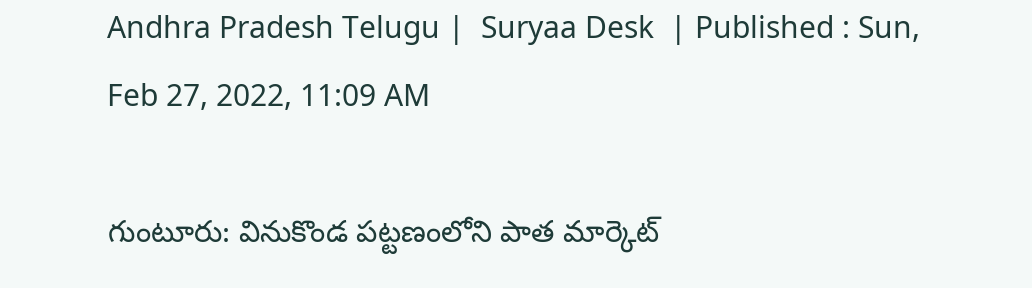Andhra Pradesh Telugu |  Suryaa Desk  | Published : Sun, Feb 27, 2022, 11:09 AM

గుంటూరు: వినుకొండ పట్టణంలోని పాత మార్కెట్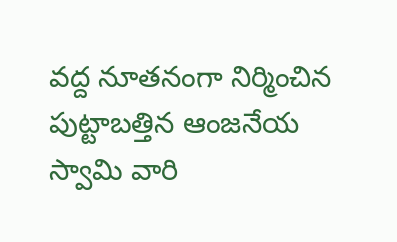వద్ద నూతనంగా నిర్మించిన పుట్టాబత్తిన ఆంజనేయ స్వామి వారి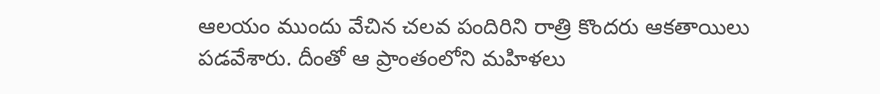ఆలయం ముందు వేచిన చలవ పందిరిని రాత్రి కొందరు ఆకతాయిలు పడవేశారు. దీంతో ఆ ప్రాంతంలోని మహిళలు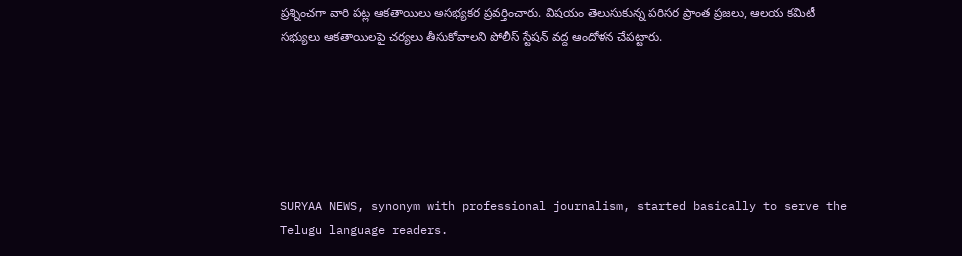ప్రశ్నించగా వారి పట్ల ఆకతాయిలు అసభ్యకర ప్రవర్తించారు. విషయం తెలుసుకున్న పరిసర ప్రాంత ప్రజలు, ఆలయ కమిటీ సభ్యులు ఆకతాయిలపై చర్యలు తీసుకోవాలని పోలీస్ స్టేషన్ వద్ద ఆందోళన చేపట్టారు.






SURYAA NEWS, synonym with professional journalism, started basically to serve the Telugu language readers.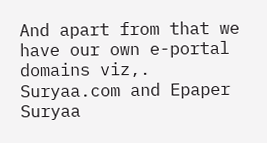And apart from that we have our own e-portal domains viz,. Suryaa.com and Epaper Suryaa